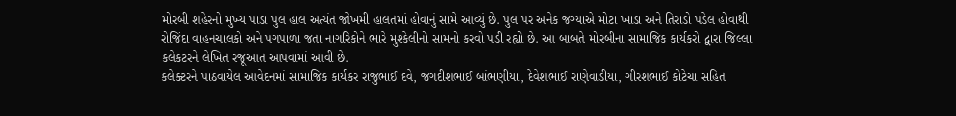મોરબી શહેરનો મુખ્ય પાડા પુલ હાલ અત્યંત જોખમી હાલતમાં હોવાનું સામે આવ્યું છે. પુલ પર અનેક જગ્યાએ મોટા ખાડા અને તિરાડો પડેલ હોવાથી રોજિંદા વાહનચાલકો અને પગપાળા જતા નાગરિકોને ભારે મુશ્કેલીનો સામનો કરવો પડી રહ્યો છે. આ બાબતે મોરબીના સામાજિક કાર્યકરો દ્વારા જિલ્લા કલેકટરને લેખિત રજૂઆત આપવામાં આવી છે.
કલેક્ટરને પાઠવાયેલ આવેદનમાં સામાજિક કાર્યકર રાજુભાઈ દવે, જગદીશભાઈ બાંભણીયા, દેવેશભાઈ રાણેવાડીયા, ગીરશભાઈ કોટેચા સહિત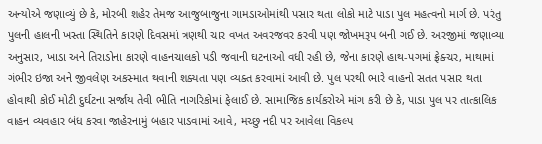અન્યોએ જણાવ્યું છે કે, મોરબી શહેર તેમજ આજુબાજુના ગામડાઓમાંથી પસાર થતા લોકો માટે પાડા પુલ મહત્વનો માર્ગ છે. પરંતુ પુલની હાલની ખસ્તા સ્થિતિને કારણે દિવસમાં ત્રણથી ચાર વખત અવરજવર કરવી પણ જોખમરૂપ બની ગઈ છે. અરજીમાં જણાવ્યા અનુસાર, ખાડા અને તિરાડોના કારણે વાહનચાલકો પડી જવાની ઘટનાઓ વધી રહી છે, જેના કારણે હાથ-પગમાં ફ્રેક્ચર, માથામાં ગંભીર ઇજા અને જીવલેણ અકસ્માત થવાની શક્યતા પણ વ્યક્ત કરવામાં આવી છે. પુલ પરથી ભારે વાહનો સતત પસાર થતા હોવાથી કોઈ મોટી દુર્ઘટના સર્જાય તેવી ભીતિ નાગરિકોમાં ફેલાઈ છે. સામાજિક કાર્યકરોએ માંગ કરી છે કે, પાડા પુલ પર તાત્કાલિક વાહન વ્યવહાર બંધ કરવા જાહેરનામું બહાર પાડવામાં આવે, મચ્છુ નદી પર આવેલા વિકલ્પ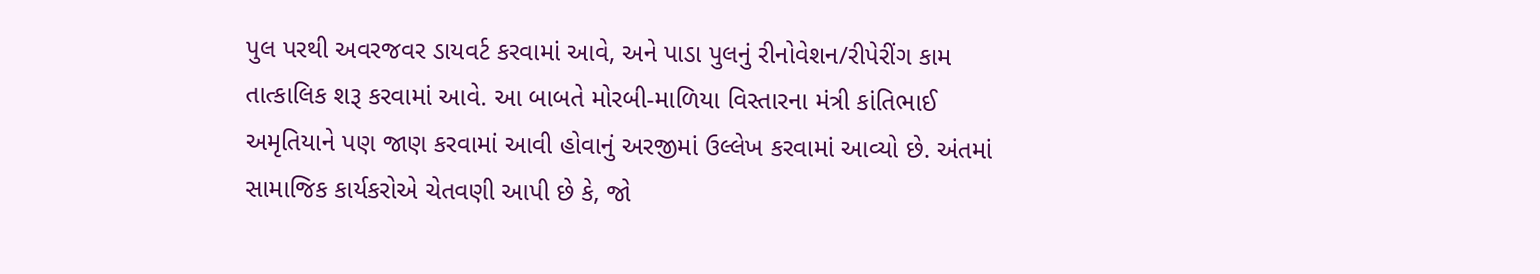પુલ પરથી અવરજવર ડાયવર્ટ કરવામાં આવે, અને પાડા પુલનું રીનોવેશન/રીપેરીંગ કામ તાત્કાલિક શરૂ કરવામાં આવે. આ બાબતે મોરબી-માળિયા વિસ્તારના મંત્રી કાંતિભાઈ અમૃતિયાને પણ જાણ કરવામાં આવી હોવાનું અરજીમાં ઉલ્લેખ કરવામાં આવ્યો છે. અંતમાં સામાજિક કાર્યકરોએ ચેતવણી આપી છે કે, જો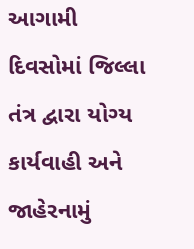આગામી દિવસોમાં જિલ્લા તંત્ર દ્વારા યોગ્ય કાર્યવાહી અને જાહેરનામું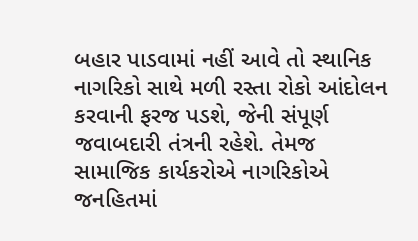બહાર પાડવામાં નહીં આવે તો સ્થાનિક નાગરિકો સાથે મળી રસ્તા રોકો આંદોલન કરવાની ફરજ પડશે, જેની સંપૂર્ણ જવાબદારી તંત્રની રહેશે. તેમજ સામાજિક કાર્યકરોએ નાગરિકોએ જનહિતમાં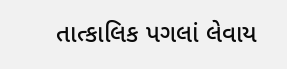તાત્કાલિક પગલાં લેવાય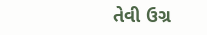તેવી ઉગ્ર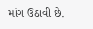માંગ ઉઠાવી છે.